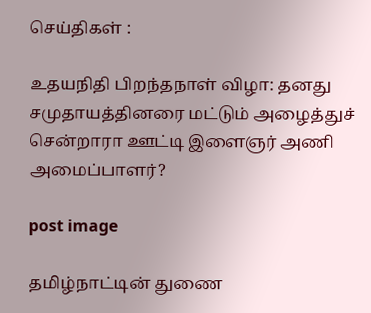செய்திகள் :

உதயநிதி பிறந்தநாள் விழா: தனது சமுதாயத்தினரை மட்டும் அழைத்துச் சென்றாரா ஊட்டி இளைஞர் அணி அமைப்பாளர்?

post image

தமிழ்நாட்டின் துணை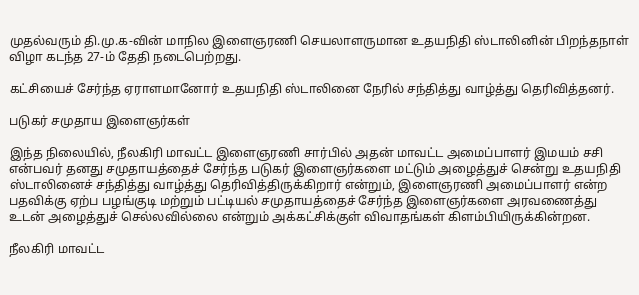முதல்வரும் தி.மு.க-வின் மாநில இளைஞரணி செயலாளருமான உதயநிதி ஸ்டாலினின் பிறந்தநாள் விழா கடந்த 27-ம் தேதி நடைபெற்றது.

கட்சியைச் சேர்ந்த ஏராளமானோர் உதயநிதி ஸ்டாலினை நேரில் சந்தித்து வாழ்த்து தெரிவித்தனர்.

படுகர் சமுதாய இளைஞர்கள்

இந்த நிலையில், நீலகிரி மாவட்ட இளைஞரணி சார்பில் அதன் மாவட்ட அமைப்பாளர் இமயம் சசி என்பவர் தனது சமுதாயத்தைச் சேர்ந்த படுகர் இளைஞர்களை மட்டும் அழைத்துச் சென்று உதயநிதி ஸ்டாலினைச் சந்தித்து வாழ்த்து தெரிவித்திருக்கிறார் என்றும், இளைஞரணி அமைப்பாளர் என்ற பதவிக்கு ஏற்ப பழங்குடி மற்றும் பட்டியல் சமுதாயத்தைச் சேர்ந்த இளைஞர்களை அரவணைத்து உடன் அழைத்துச் செல்லவில்லை என்றும் அக்கட்சிக்குள் விவாதங்கள் கிளம்பியிருக்கின்றன.

நீலகிரி மாவட்ட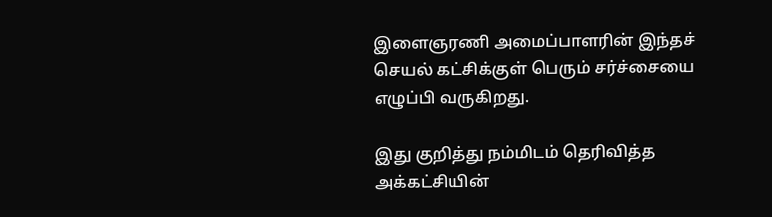இளைஞரணி அமைப்பாளரின் இந்தச் செயல் கட்சிக்குள் பெரும் சர்ச்சையை எழுப்பி வருகிறது.

இது குறித்து நம்மிடம் தெரிவித்த அக்கட்சியின்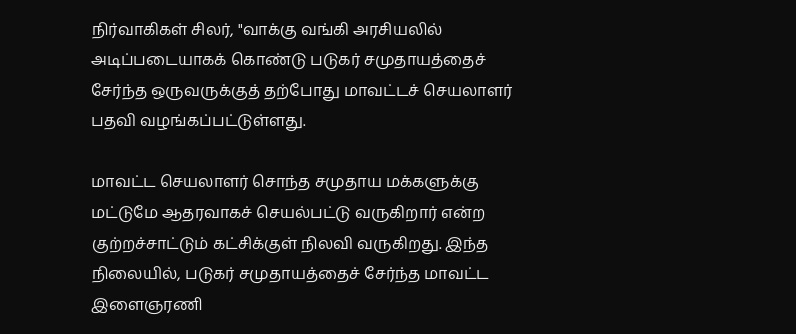நிர்வாகிகள் சிலர், "வாக்கு வங்கி அரசியலில் அடிப்படையாகக் கொண்டு படுகர் சமுதாயத்தைச் சேர்ந்த ஒருவருக்குத் தற்போது மாவட்டச் செயலாளர் பதவி வழங்கப்பட்டுள்ளது.

மாவட்ட செயலாளர் சொந்த சமுதாய மக்களுக்கு மட்டுமே ஆதரவாகச் செயல்பட்டு வருகிறார் என்ற குற்றச்சாட்டும் கட்சிக்குள் நிலவி வருகிறது. இந்த நிலையில், படுகர் சமுதாயத்தைச் சேர்ந்த மாவட்ட இளைஞரணி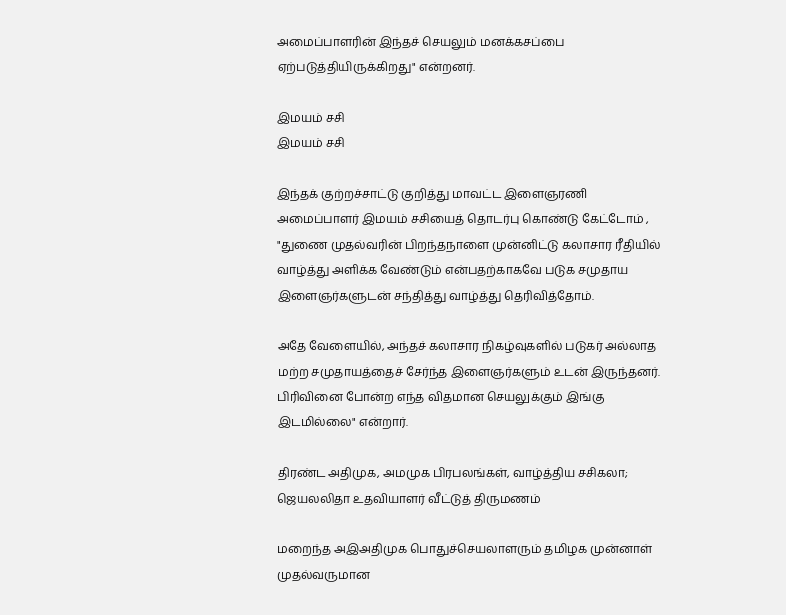அமைப்பாளரின் இந்தச் செயலும் மனக்கசப்பை ஏற்படுத்தியிருக்கிறது" என்றனர்.

இமயம் சசி
இமயம் சசி

இந்தக் குற்றச்சாட்டு குறித்து மாவட்ட இளைஞரணி அமைப்பாளர் இமயம் சசியைத் தொடர்பு கொண்டு கேட்டோம் , "துணை முதல்வரின் பிறந்தநாளை முன்னிட்டு கலாசார ரீதியில் வாழ்த்து அளிக்க வேண்டும் என்பதற்காகவே படுக சமுதாய இளைஞர்களுடன் சந்தித்து வாழ்த்து தெரிவித்தோம்.

அதே வேளையில், அந்தச் கலாசார நிகழ்வுகளில் படுகர் அல்லாத மற்ற சமுதாயத்தைச் சேர்ந்த இளைஞர்களும் உடன் இருந்தனர். பிரிவினை போன்ற எந்த விதமான செயலுக்கும் இங்கு இடமில்லை" என்றார்.

திரண்ட அதிமுக, அமமுக பிரபலங்கள், வாழ்த்திய சசிகலா; ஜெயலலிதா உதவியாளர் வீட்டுத் திருமணம்

மறைந்த அஇஅதிமுக பொதுச்செயலாளரும் தமிழக முன்னாள் முதல்வருமான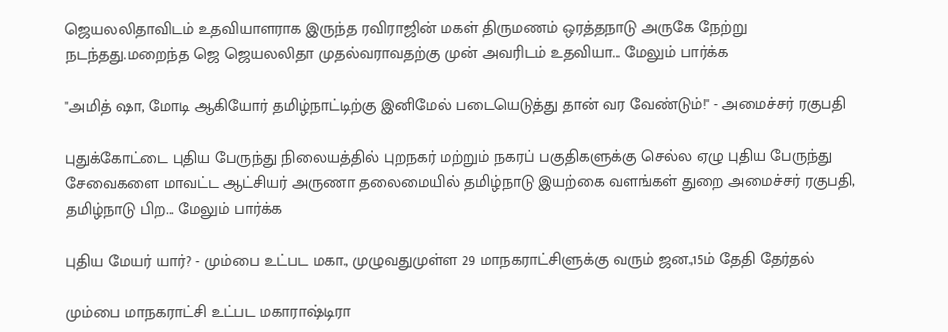ஜெயலலிதாவிடம் உதவியாளராக இருந்த ரவிராஜின் மகள் திருமணம் ஒரத்தநாடு அருகே நேற்று நடந்தது.மறைந்த ஜெ ஜெயலலிதா முதல்வராவதற்கு முன் அவரிடம் உதவியா... மேலும் பார்க்க

"அமித் ஷா, மோடி ஆகியோர் தமிழ்நாட்டிற்கு இனிமேல் படையெடுத்து தான் வர வேண்டும்!" - அமைச்சர் ரகுபதி

புதுக்கோட்டை புதிய பேருந்து நிலையத்தில் புறநகர் மற்றும் நகரப் பகுதிகளுக்கு செல்ல ஏழு புதிய பேருந்து சேவைகளை மாவட்ட ஆட்சியர் அருணா தலைமையில் தமிழ்நாடு இயற்கை வளங்கள் துறை அமைச்சர் ரகுபதி, தமிழ்நாடு பிற... மேலும் பார்க்க

புதிய மேயர் யார்? - மும்பை உட்பட மகா., முழுவதுமுள்ள 29 மாநகராட்சிளுக்கு வரும் ஜன.,15ம் தேதி தேர்தல்

மும்பை மாநகராட்சி உட்பட மகாராஷ்டிரா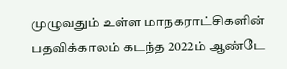முழுவதும் உள்ள மாநகராட்சிகளின் பதவிக்காலம் கடந்த 2022ம் ஆண்டே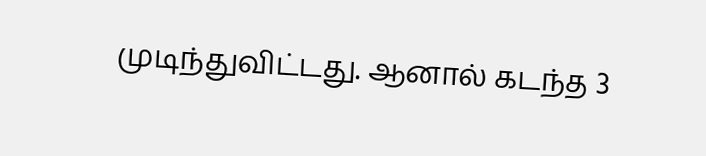முடிந்துவிட்டது. ஆனால் கடந்த 3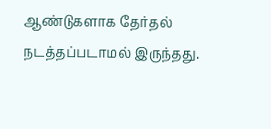ஆண்டுகளாக தேர்தல் நடத்தப்படாமல் இருந்தது.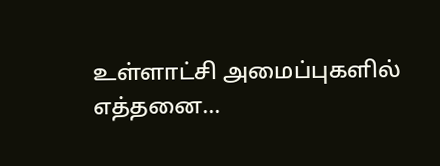உள்ளாட்சி அமைப்புகளில் எத்தனை...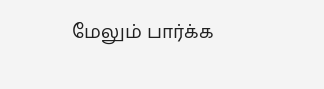மேலும் பார்க்க